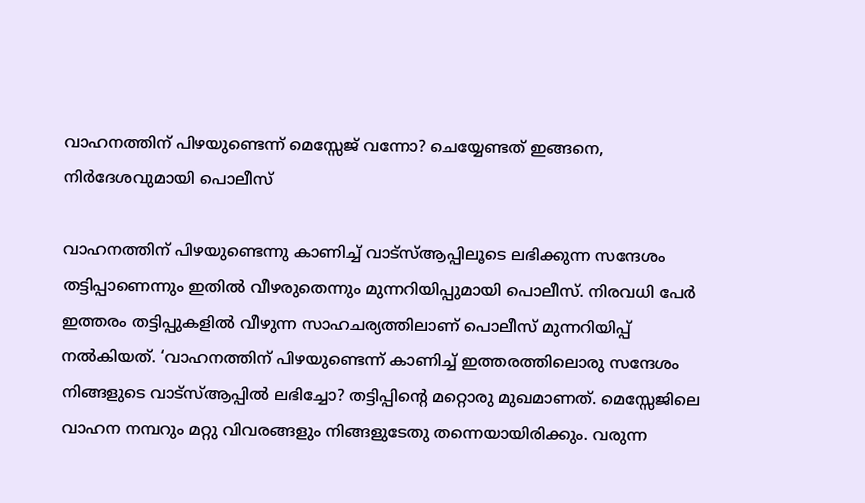വാഹനത്തിന് പിഴയുണ്ടെന്ന് മെസ്സേജ് വന്നോ? ചെയ്യേണ്ടത് ഇങ്ങനെ, നിർദേശവുമായി പൊലീസ്

വാഹനത്തിന് പിഴയുണ്ടെന്നു കാണിച്ച് വാട്‌സ്ആപ്പിലൂടെ ലഭിക്കുന്ന സന്ദേശം തട്ടിപ്പാണെന്നും ഇതില്‍ വീഴരുതെന്നും മുന്നറിയിപ്പുമായി പൊലീസ്. നിരവധി പേര്‍ ഇത്തരം തട്ടിപ്പുകളില്‍ വീഴുന്ന സാഹചര്യത്തിലാണ് പൊലീസ് മുന്നറിയിപ്പ് നല്‍കിയത്. ‘വാഹനത്തിന് പിഴയുണ്ടെന്ന് കാണിച്ച് ഇത്തരത്തിലൊരു സന്ദേശം നിങ്ങളുടെ വാട്‌സ്ആപ്പില്‍ ലഭിച്ചോ? തട്ടിപ്പിന്റെ മറ്റൊരു മുഖമാണത്. മെസ്സേജിലെ വാഹന നമ്പറും മറ്റു വിവരങ്ങളും നിങ്ങളുടേതു തന്നെയായിരിക്കും. വരുന്ന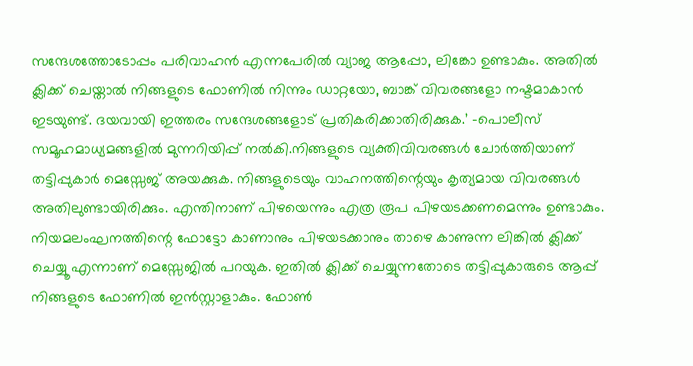സന്ദേശത്തോടോപ്പം പരിവാഹന്‍ എന്നപേരില്‍ വ്യാജ ആപ്പോ, ലിങ്കോ ഉണ്ടാകും. അതില്‍ ക്ലിക്ക് ചെയ്താല്‍ നിങ്ങളുടെ ഫോണില്‍ നിന്നും ഡാറ്റയോ, ബാങ്ക് വിവരങ്ങളോ നഷ്ടമാകാന്‍ ഇടയുണ്ട്. ദയവായി ഇത്തരം സന്ദേശങ്ങളോട് പ്രതികരിക്കാതിരിക്കുക.’ -പൊലീസ് സമൂഹമാധ്യമങ്ങളില്‍ മുന്നറിയിപ്പ് നല്‍കി.നിങ്ങളുടെ വ്യക്തിവിവരങ്ങള്‍ ചോര്‍ത്തിയാണ് തട്ടിപ്പുകാര്‍ മെസ്സേജ് അയക്കുക. നിങ്ങളുടെയും വാഹനത്തിന്റെയും കൃത്യമായ വിവരങ്ങള്‍ അതിലുണ്ടായിരിക്കും. എന്തിനാണ് പിഴയെന്നും എത്ര രൂപ പിഴയടക്കണമെന്നും ഉണ്ടാകും. നിയമലംഘനത്തിന്റെ ഫോട്ടോ കാണാനും പിഴയടക്കാനും താഴെ കാണുന്ന ലിങ്കില്‍ ക്ലിക്ക് ചെയ്യൂ എന്നാണ് മെസ്സേജില്‍ പറയുക. ഇതില്‍ ക്ലിക്ക് ചെയ്യുന്നതോടെ തട്ടിപ്പുകാരുടെ ആപ്പ് നിങ്ങളുടെ ഫോണില്‍ ഇന്‍സ്റ്റാളാകും. ഫോണ്‍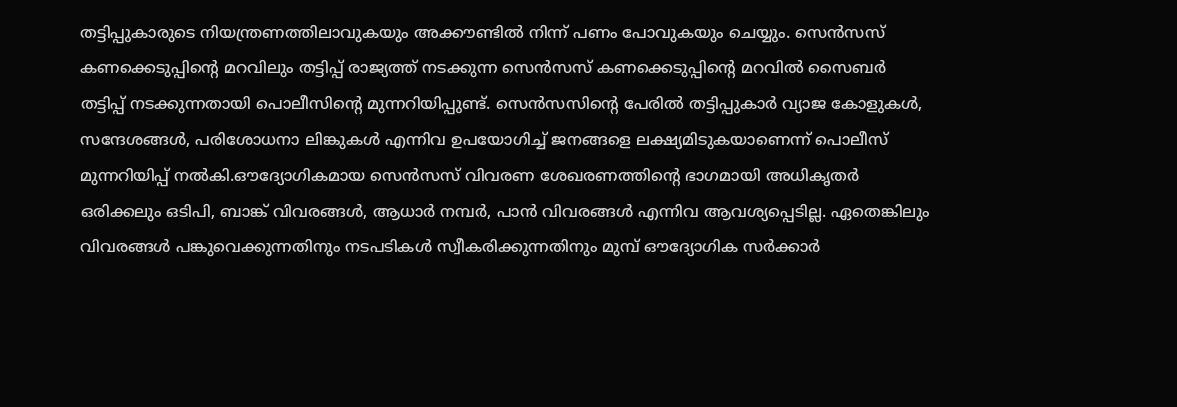തട്ടിപ്പുകാരുടെ നിയന്ത്രണത്തിലാവുകയും അക്കൗണ്ടില്‍ നിന്ന് പണം പോവുകയും ചെയ്യും. സെന്‍സസ് കണക്കെടുപ്പിൻ്റെ മറവിലും തട്ടിപ്പ് രാജ്യത്ത് നടക്കുന്ന സെന്‍സസ് കണക്കെടുപ്പിന്റെ മറവില്‍ സൈബര്‍ തട്ടിപ്പ് നടക്കുന്നതായി പൊലീസിന്റെ മുന്നറിയിപ്പുണ്ട്. സെന്‍സസിന്റെ പേരില്‍ തട്ടിപ്പുകാര്‍ വ്യാജ കോളുകള്‍, സന്ദേശങ്ങള്‍, പരിശോധനാ ലിങ്കുകള്‍ എന്നിവ ഉപയോഗിച്ച് ജനങ്ങളെ ലക്ഷ്യമിടുകയാണെന്ന് പൊലീസ് മുന്നറിയിപ്പ് നല്‍കി.ഔദ്യോഗികമായ സെന്‍സസ് വിവരണ ശേഖരണത്തിന്റെ ഭാഗമായി അധികൃതര്‍ ഒരിക്കലും ഒടിപി, ബാങ്ക് വിവരങ്ങള്‍, ആധാര്‍ നമ്പര്‍, പാന്‍ വിവരങ്ങള്‍ എന്നിവ ആവശ്യപ്പെടില്ല. ഏതെങ്കിലും വിവരങ്ങള്‍ പങ്കുവെക്കുന്നതിനും നടപടികള്‍ സ്വീകരിക്കുന്നതിനും മുമ്പ് ഔദ്യോഗിക സര്‍ക്കാര്‍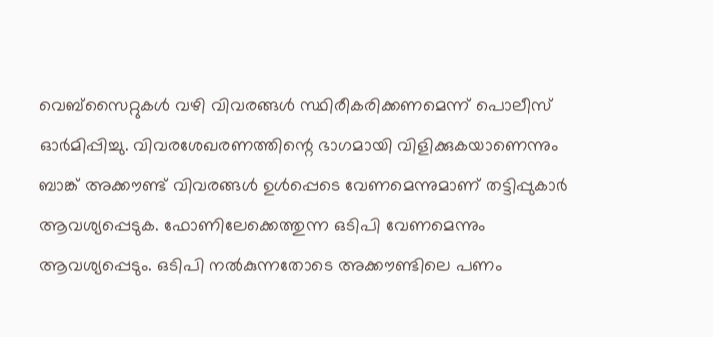വെബ്സൈറ്റുകള്‍ വഴി വിവരങ്ങള്‍ സ്ഥിരീകരിക്കണമെന്ന് പൊലീസ് ഓര്‍മിപ്പിച്ചു. വിവരശേഖരണത്തിന്റെ ഭാഗമായി വിളിക്കുകയാണെന്നും ബാങ്ക് അക്കൗണ്ട് വിവരങ്ങള്‍ ഉള്‍പ്പെടെ വേണമെന്നുമാണ് തട്ടിപ്പുകാര്‍ ആവശ്യപ്പെടുക. ഫോണിലേക്കെത്തുന്ന ഒടിപി വേണമെന്നും ആവശ്യപ്പെടും. ഒടിപി നല്‍കുന്നതോടെ അക്കൗണ്ടിലെ പണം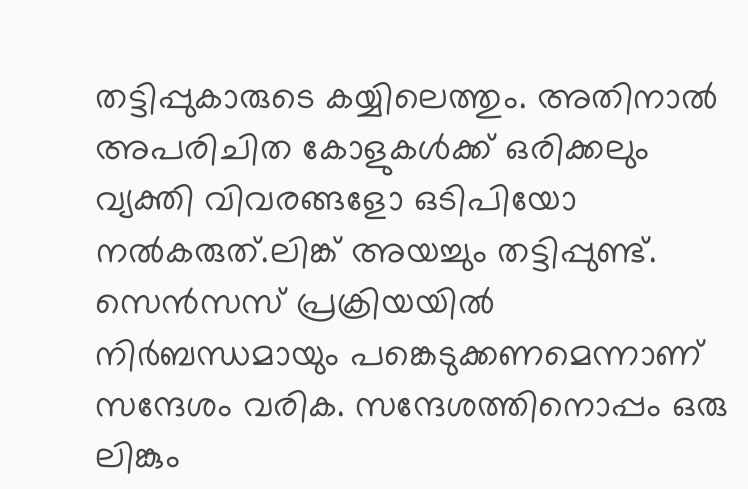തട്ടിപ്പുകാരുടെ കയ്യിലെത്തും. അതിനാല്‍ അപരിചിത കോളുകള്‍ക്ക് ഒരിക്കലും വ്യക്തി വിവരങ്ങളോ ഒടിപിയോ നല്‍കരുത്.ലിങ്ക് അയച്ചും തട്ടിപ്പുണ്ട്. സെന്‍സസ് പ്രക്രിയയില്‍ നിര്‍ബന്ധമായും പങ്കെടുക്കണമെന്നാണ് സന്ദേശം വരിക. സന്ദേശത്തിനൊപ്പം ഒരു ലിങ്കും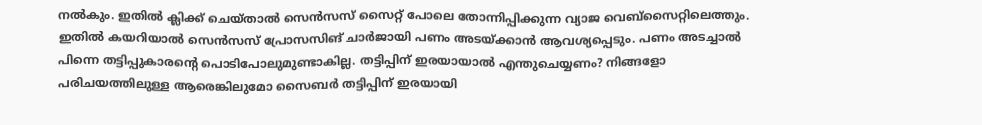നല്‍കും. ഇതില്‍ ക്ലിക്ക് ചെയ്താല്‍ സെന്‍സസ് സൈറ്റ് പോലെ തോന്നിപ്പിക്കുന്ന വ്യാജ വെബ്‌സൈറ്റിലെത്തും. ഇതില്‍ കയറിയാല്‍ സെന്‍സസ് പ്രോസസിങ് ചാര്‍ജായി പണം അടയ്ക്കാന്‍ ആവശ്യപ്പെടും. പണം അടച്ചാല്‍ പിന്നെ തട്ടിപ്പുകാരന്റെ പൊടിപോലുമുണ്ടാകില്ല. തട്ടിപ്പിന് ഇരയായാല്‍ എന്തുചെയ്യണം? നിങ്ങളോ പരിചയത്തിലുള്ള ആരെങ്കിലുമോ സൈബര്‍ തട്ടിപ്പിന് ഇരയായി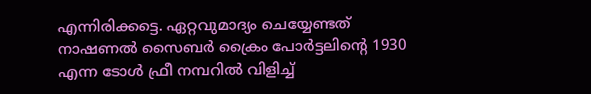എന്നിരിക്കട്ടെ. ഏറ്റവുമാദ്യം ചെയ്യേണ്ടത് നാഷണല്‍ സൈബര്‍ ക്രൈം പോര്‍ട്ടലിന്റെ 1930 എന്ന ടോള്‍ ഫ്രീ നമ്പറില്‍ വിളിച്ച്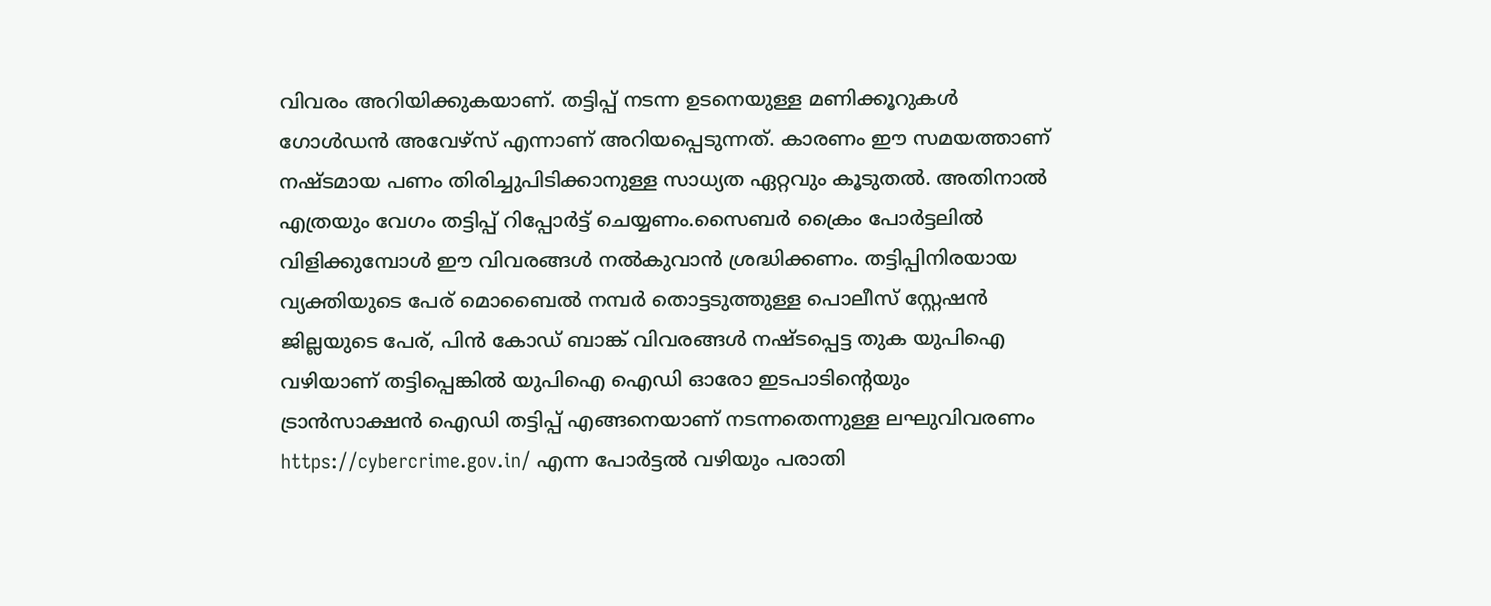വിവരം അറിയിക്കുകയാണ്. തട്ടിപ്പ് നടന്ന ഉടനെയുള്ള മണിക്കൂറുകള്‍ ഗോള്‍ഡന്‍ അവേഴ്സ് എന്നാണ് അറിയപ്പെടുന്നത്. കാരണം ഈ സമയത്താണ് നഷ്ടമായ പണം തിരിച്ചുപിടിക്കാനുള്ള സാധ്യത ഏറ്റവും കൂടുതല്‍. അതിനാല്‍ എത്രയും വേഗം തട്ടിപ്പ് റിപ്പോര്‍ട്ട് ചെയ്യണം.സൈബര്‍ ക്രൈം പോര്‍ട്ടലില്‍ വിളിക്കുമ്പോള്‍ ഈ വിവരങ്ങള്‍ നല്‍കുവാന്‍ ശ്രദ്ധിക്കണം. തട്ടിപ്പിനിരയായ വ്യക്തിയുടെ പേര് മൊബൈല്‍ നമ്പര്‍ തൊട്ടടുത്തുള്ള പൊലീസ് സ്റ്റേഷന്‍ ജില്ലയുടെ പേര്, പിന്‍ കോഡ് ബാങ്ക് വിവരങ്ങള്‍ നഷ്ടപ്പെട്ട തുക യുപിഐ വഴിയാണ് തട്ടിപ്പെങ്കില്‍ യുപിഐ ഐഡി ഓരോ ഇടപാടിന്റെയും ട്രാന്‍സാക്ഷന്‍ ഐഡി തട്ടിപ്പ് എങ്ങനെയാണ് നടന്നതെന്നുള്ള ലഘുവിവരണം https://cybercrime.gov.in/ എന്ന പോര്‍ട്ടല്‍ വഴിയും പരാതി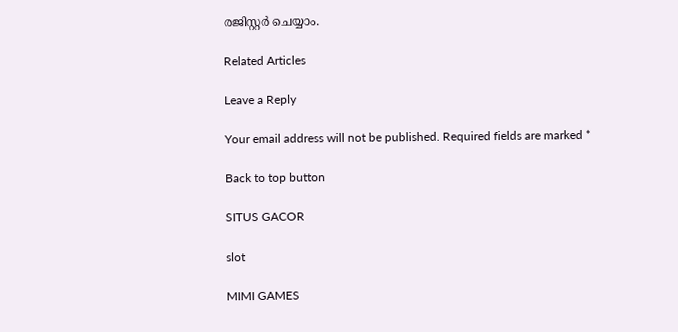രജിസ്റ്റര്‍ ചെയ്യാം.

Related Articles

Leave a Reply

Your email address will not be published. Required fields are marked *

Back to top button

SITUS GACOR

slot

MIMI GAMES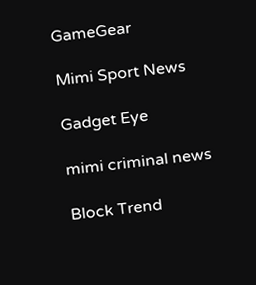GameGear

Mimi Sport News

Gadget Eye

mimi criminal news

Block Trend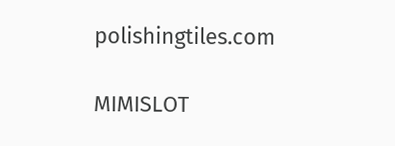polishingtiles.com

MIMISLOT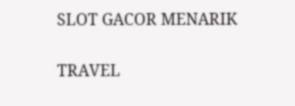SLOT GACOR MENARIK

TRAVEL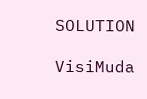SOLUTION

VisiMuda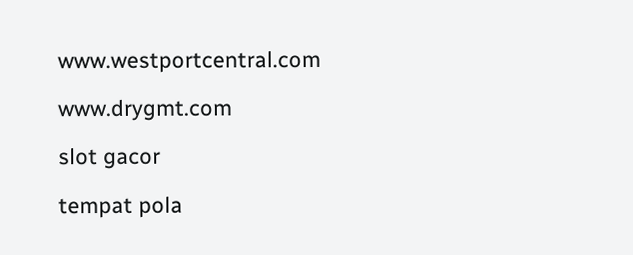www.westportcentral.com

www.drygmt.com

slot gacor

tempat pola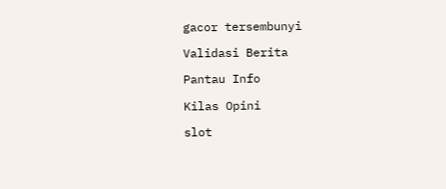gacor tersembunyi

Validasi Berita

Pantau Info

Kilas Opini

slot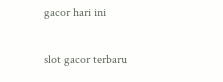gacor hari ini

slot gacor terbaru